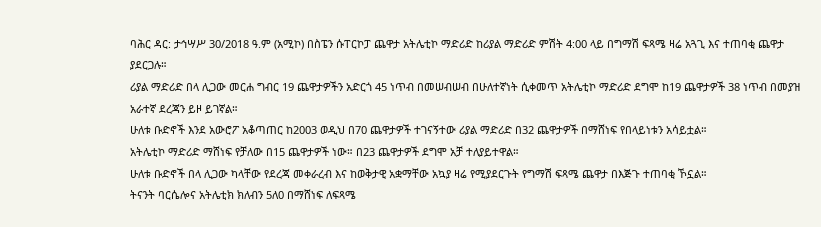ባሕር ዳር: ታኅሣሥ 30/2018 ዓ.ም (አሚኮ) በስፔን ሱፐርኮፓ ጨዋታ አትሌቲኮ ማድሪድ ከሪያል ማድሪድ ምሽት 4:00 ላይ በግማሽ ፍጻሜ ዛሬ አጓጊ እና ተጠባቂ ጨዋታ ያደርጋሉ።
ሪያል ማድሪድ በላ ሊጋው መርሐ ግብር 19 ጨዋታዎችን አድርጎ 45 ነጥብ በመሠብሠብ በሁለተኛነት ሲቀመጥ አትሌቲኮ ማድሪድ ደግሞ ከ19 ጨዋታዎች 38 ነጥብ በመያዝ አራተኛ ደረጃን ይዞ ይገኛል።
ሁለቱ ቡድኖች እንደ አውሮፖ አቆጣጠር ከ2003 ወዲህ በ70 ጨዋታዎች ተገናኝተው ሪያል ማድሪድ በ32 ጨዋታዎች በማሸነፍ የበላይነቱን አሳይቷል።
አትሌቲኮ ማድሪድ ማሸነፍ የቻለው በ15 ጨዋታዎች ነው። በ23 ጨዋታዎች ደግሞ አቻ ተለያይተዋል።
ሁለቱ ቡድኖች በላ ሊጋው ካላቸው የደረጃ መቀራረብ እና ከወቅታዊ አቋማቸው አኳያ ዛሬ የሚያደርጉት የግማሽ ፍጻሜ ጨዋታ በእጅጉ ተጠባቂ ኾኗል።
ትናንት ባርሴሎና አትሌቲክ ክለብን 5ለ0 በማሸነፍ ለፍጻሜ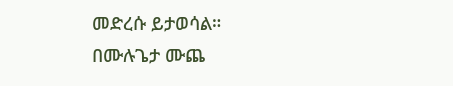መድረሱ ይታወሳል።
በሙሉጌታ ሙጨ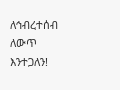ለኅብረተሰብ ለውጥ እንተጋለን!